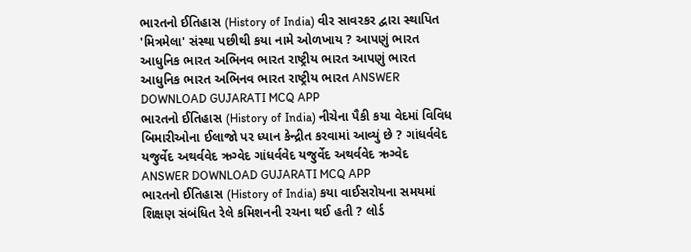ભારતનો ઈતિહાસ (History of India) વીર સાવરકર દ્વારા સ્થાપિત 'મિત્રમેલા' સંસ્થા પછીથી કયા નામે ઓળખાય ? આપણું ભારત આધુનિક ભારત અભિનવ ભારત રાષ્ટ્રીય ભારત આપણું ભારત આધુનિક ભારત અભિનવ ભારત રાષ્ટ્રીય ભારત ANSWER DOWNLOAD GUJARATI MCQ APP
ભારતનો ઈતિહાસ (History of India) નીચેના પૈકી કયા વેદમાં વિવિધ બિમારીઓના ઈલાજો પર ધ્યાન કેન્દ્રીત કરવામાં આવ્યું છે ? ગાંધર્વવેદ યજુર્વેદ અથર્વવેદ ઋગ્વેદ ગાંધર્વવેદ યજુર્વેદ અથર્વવેદ ઋગ્વેદ ANSWER DOWNLOAD GUJARATI MCQ APP
ભારતનો ઈતિહાસ (History of India) કયા વાઈસરોયના સમયમાં શિક્ષણ સંબંધિત રેલે કમિશનની રચના થઈ હતી ? લોર્ડ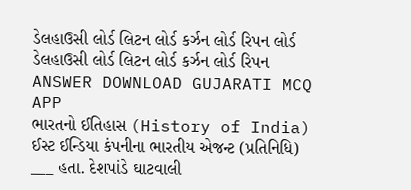ડેલહાઉસી લોર્ડ લિટન લોર્ડ કર્ઝન લોર્ડ રિપન લોર્ડ ડેલહાઉસી લોર્ડ લિટન લોર્ડ કર્ઝન લોર્ડ રિપન ANSWER DOWNLOAD GUJARATI MCQ APP
ભારતનો ઈતિહાસ (History of India) ઈસ્ટ ઈન્ડિયા કંપનીના ભારતીય એજન્ટ (પ્રતિનિધિ) ___ હતા. દેશપાંડે ઘાટવાલી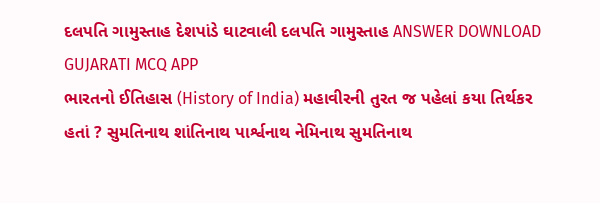દલપતિ ગામુસ્તાહ દેશપાંડે ઘાટવાલી દલપતિ ગામુસ્તાહ ANSWER DOWNLOAD GUJARATI MCQ APP
ભારતનો ઈતિહાસ (History of India) મહાવીરની તુરત જ પહેલાં કયા તિર્થકર હતાં ? સુમતિનાથ શાંતિનાથ પાર્શ્વનાથ નેમિનાથ સુમતિનાથ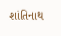શાંતિનાથ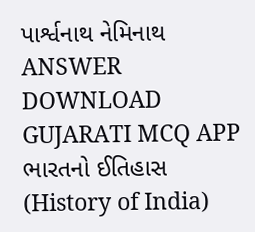પાર્શ્વનાથ નેમિનાથ ANSWER DOWNLOAD GUJARATI MCQ APP
ભારતનો ઈતિહાસ (History of India)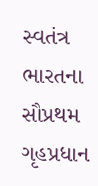સ્વતંત્ર ભારતના સૌપ્રથમ ગૃહપ્રધાન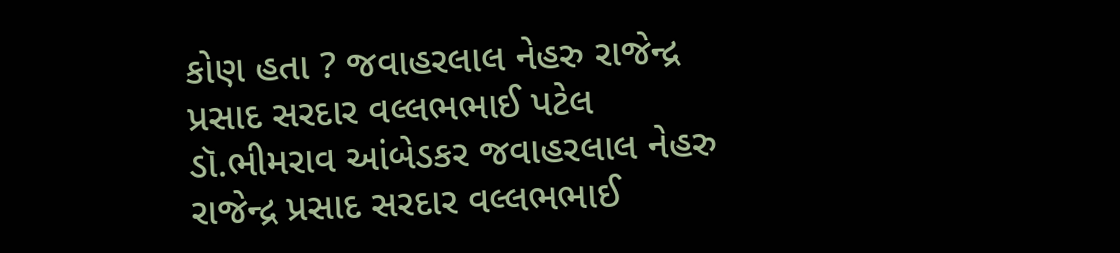કોણ હતા ? જવાહરલાલ નેહરુ રાજેન્દ્ર પ્રસાદ સરદાર વલ્લભભાઈ પટેલ ડૉ.ભીમરાવ આંબેડકર જવાહરલાલ નેહરુ રાજેન્દ્ર પ્રસાદ સરદાર વલ્લભભાઈ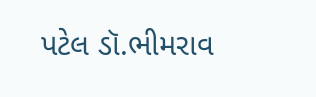પટેલ ડૉ.ભીમરાવ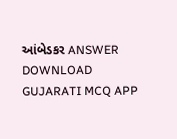આંબેડકર ANSWER DOWNLOAD GUJARATI MCQ APP